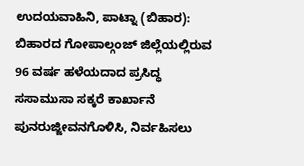ಉದಯವಾಹಿನಿ, ಪಾಟ್ನಾ (ಬಿಹಾರ): ಬಿಹಾರದ ಗೋಪಾಲ್ಗಂಜ್ ಜಿಲ್ಲೆಯಲ್ಲಿರುವ 96 ವರ್ಷ ಹಳೆಯದಾದ ಪ್ರಸಿದ್ಧ ಸಸಾಮುಸಾ ಸಕ್ಕರೆ ಕಾರ್ಖಾನೆ ಪುನರುಜ್ಜೀವನಗೊಳಿಸಿ, ನಿರ್ವಹಿಸಲು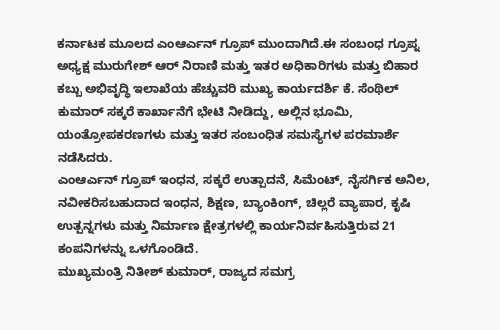ಕರ್ನಾಟಕ ಮೂಲದ ಎಂಆರ್ಎನ್ ಗ್ರೂಪ್ ಮುಂದಾಗಿದೆ.ಈ ಸಂಬಂಧ ಗ್ರೂಪ್ನ ಅಧ್ಯಕ್ಷ ಮುರುಗೇಶ್ ಆರ್ ನಿರಾಣಿ ಮತ್ತು ಇತರ ಅಧಿಕಾರಿಗಳು ಮತ್ತು ಬಿಹಾರ ಕಬ್ಬು ಅಭಿವೃದ್ಧಿ ಇಲಾಖೆಯ ಹೆಚ್ಚುವರಿ ಮುಖ್ಯ ಕಾರ್ಯದರ್ಶಿ ಕೆ. ಸೆಂಥಿಲ್ ಕುಮಾರ್ ಸಕ್ಕರೆ ಕಾರ್ಖಾನೆಗೆ ಭೇಟಿ ನೀಡಿದ್ದು, ಅಲ್ಲಿನ ಭೂಮಿ, ಯಂತ್ರೋಪಕರಣಗಳು ಮತ್ತು ಇತರ ಸಂಬಂಧಿತ ಸಮಸ್ಯೆಗಳ ಪರಮಾರ್ಶೆ ನಡೆಸಿದರು.
ಎಂಆರ್ಎನ್ ಗ್ರೂಪ್ ಇಂಧನ, ಸಕ್ಕರೆ ಉತ್ಪಾದನೆ, ಸಿಮೆಂಟ್, ನೈಸರ್ಗಿಕ ಅನಿಲ, ನವೀಕರಿಸಬಹುದಾದ ಇಂಧನ, ಶಿಕ್ಷಣ, ಬ್ಯಾಂಕಿಂಗ್, ಚಿಲ್ಲರೆ ವ್ಯಾಪಾರ, ಕೃಷಿ ಉತ್ಪನ್ನಗಳು ಮತ್ತು ನಿರ್ಮಾಣ ಕ್ಷೇತ್ರಗಳಲ್ಲಿ ಕಾರ್ಯನಿರ್ವಹಿಸುತ್ತಿರುವ 21 ಕಂಪನಿಗಳನ್ನು ಒಳಗೊಂಡಿದೆ.
ಮುಖ್ಯಮಂತ್ರಿ ನಿತೀಶ್ ಕುಮಾರ್, ರಾಜ್ಯದ ಸಮಗ್ರ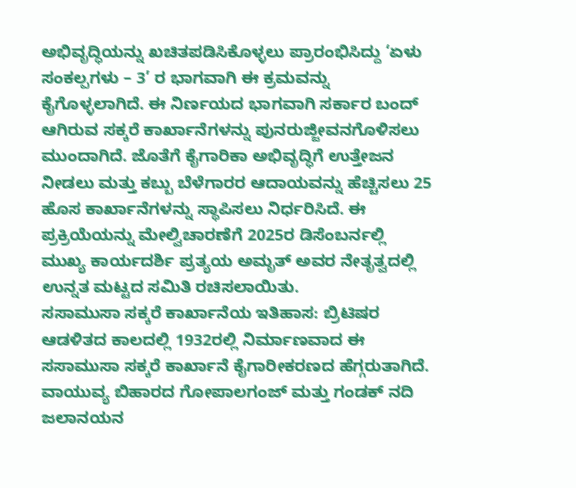ಅಭಿವೃದ್ಧಿಯನ್ನು ಖಚಿತಪಡಿಸಿಕೊಳ್ಳಲು ಪ್ರಾರಂಭಿಸಿದ್ದು ‘ಏಳು ಸಂಕಲ್ಪಗಳು – 3’ ರ ಭಾಗವಾಗಿ ಈ ಕ್ರಮವನ್ನು ಕೈಗೊಳ್ಳಲಾಗಿದೆ. ಈ ನಿರ್ಣಯದ ಭಾಗವಾಗಿ ಸರ್ಕಾರ ಬಂದ್ ಆಗಿರುವ ಸಕ್ಕರೆ ಕಾರ್ಖಾನೆಗಳನ್ನು ಪುನರುಜ್ಜೀವನಗೊಳಿಸಲು ಮುಂದಾಗಿದೆ. ಜೊತೆಗೆ ಕೈಗಾರಿಕಾ ಅಭಿವೃದ್ಧಿಗೆ ಉತ್ತೇಜನ ನೀಡಲು ಮತ್ತು ಕಬ್ಬು ಬೆಳೆಗಾರರ ಆದಾಯವನ್ನು ಹೆಚ್ಚಿಸಲು 25 ಹೊಸ ಕಾರ್ಖಾನೆಗಳನ್ನು ಸ್ಥಾಪಿಸಲು ನಿರ್ಧರಿಸಿದೆ. ಈ ಪ್ರಕ್ರಿಯೆಯನ್ನು ಮೇಲ್ವಿಚಾರಣೆಗೆ 2025ರ ಡಿಸೆಂಬರ್ನಲ್ಲಿ ಮುಖ್ಯ ಕಾರ್ಯದರ್ಶಿ ಪ್ರತ್ಯಯ ಅಮೃತ್ ಅವರ ನೇತೃತ್ವದಲ್ಲಿ ಉನ್ನತ ಮಟ್ಟದ ಸಮಿತಿ ರಚಿಸಲಾಯಿತು.
ಸಸಾಮುಸಾ ಸಕ್ಕರೆ ಕಾರ್ಖಾನೆಯ ಇತಿಹಾಸ: ಬ್ರಿಟಿಷರ ಆಡಳಿತದ ಕಾಲದಲ್ಲಿ 1932ರಲ್ಲಿ ನಿರ್ಮಾಣವಾದ ಈ ಸಸಾಮುಸಾ ಸಕ್ಕರೆ ಕಾರ್ಖಾನೆ ಕೈಗಾರೀಕರಣದ ಹೆಗ್ಗರುತಾಗಿದೆ. ವಾಯುವ್ಯ ಬಿಹಾರದ ಗೋಪಾಲಗಂಜ್ ಮತ್ತು ಗಂಡಕ್ ನದಿ ಜಲಾನಯನ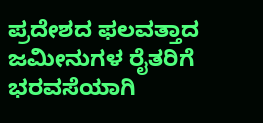ಪ್ರದೇಶದ ಫಲವತ್ತಾದ ಜಮೀನುಗಳ ರೈತರಿಗೆ ಭರವಸೆಯಾಗಿ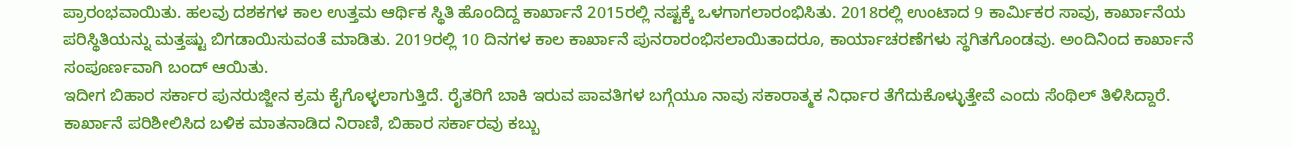ಪ್ರಾರಂಭವಾಯಿತು. ಹಲವು ದಶಕಗಳ ಕಾಲ ಉತ್ತಮ ಆರ್ಥಿಕ ಸ್ಥಿತಿ ಹೊಂದಿದ್ದ ಕಾರ್ಖಾನೆ 2015ರಲ್ಲಿ ನಷ್ಟಕ್ಕೆ ಒಳಗಾಗಲಾರಂಭಿಸಿತು. 2018ರಲ್ಲಿ ಉಂಟಾದ 9 ಕಾರ್ಮಿಕರ ಸಾವು, ಕಾರ್ಖಾನೆಯ ಪರಿಸ್ಥಿತಿಯನ್ನು ಮತ್ತಷ್ಟು ಬಿಗಡಾಯಿಸುವಂತೆ ಮಾಡಿತು. 2019ರಲ್ಲಿ 10 ದಿನಗಳ ಕಾಲ ಕಾರ್ಖಾನೆ ಪುನರಾರಂಭಿಸಲಾಯಿತಾದರೂ, ಕಾರ್ಯಾಚರಣೆಗಳು ಸ್ಥಗಿತಗೊಂಡವು. ಅಂದಿನಿಂದ ಕಾರ್ಖಾನೆ ಸಂಪೂರ್ಣವಾಗಿ ಬಂದ್ ಆಯಿತು.
ಇದೀಗ ಬಿಹಾರ ಸರ್ಕಾರ ಪುನರುಜ್ಜೀನ ಕ್ರಮ ಕೈಗೊಳ್ಳಲಾಗುತ್ತಿದೆ. ರೈತರಿಗೆ ಬಾಕಿ ಇರುವ ಪಾವತಿಗಳ ಬಗ್ಗೆಯೂ ನಾವು ಸಕಾರಾತ್ಮಕ ನಿರ್ಧಾರ ತೆಗೆದುಕೊಳ್ಳುತ್ತೇವೆ ಎಂದು ಸೆಂಥಿಲ್ ತಿಳಿಸಿದ್ದಾರೆ. ಕಾರ್ಖಾನೆ ಪರಿಶೀಲಿಸಿದ ಬಳಿಕ ಮಾತನಾಡಿದ ನಿರಾಣಿ, ಬಿಹಾರ ಸರ್ಕಾರವು ಕಬ್ಬು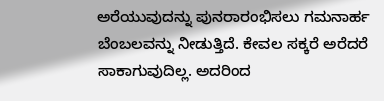ಅರೆಯುವುದನ್ನು ಪುನರಾರಂಭಿಸಲು ಗಮನಾರ್ಹ ಬೆಂಬಲವನ್ನು ನೀಡುತ್ತಿದೆ. ಕೇವಲ ಸಕ್ಕರೆ ಅರೆದರೆ ಸಾಕಾಗುವುದಿಲ್ಲ. ಅದರಿಂದ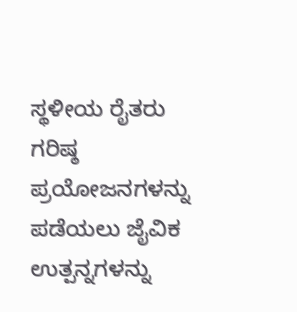ಸ್ಥಳೀಯ ರೈತರು ಗರಿಷ್ಠ ಪ್ರಯೋಜನಗಳನ್ನು ಪಡೆಯಲು ಜೈವಿಕ ಉತ್ಪನ್ನಗಳನ್ನು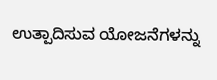ಉತ್ಪಾದಿಸುವ ಯೋಜನೆಗಳನ್ನು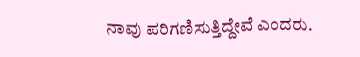ನಾವು ಪರಿಗಣಿಸುತ್ತಿದ್ದೇವೆ ಎಂದರು.